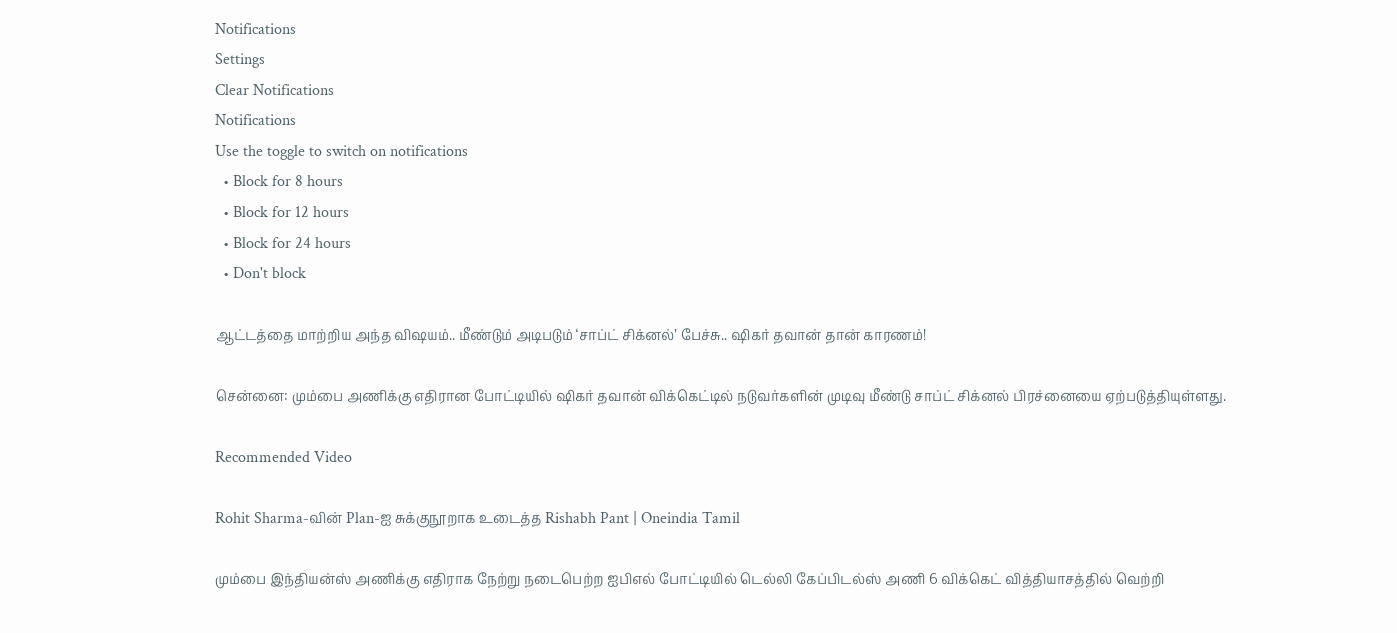Notifications
Settings
Clear Notifications
Notifications
Use the toggle to switch on notifications
  • Block for 8 hours
  • Block for 12 hours
  • Block for 24 hours
  • Don't block

ஆட்டத்தை மாற்றிய அந்த விஷயம்.. மீண்டும் அடிபடும் ‘சாப்ட் சிக்னல்’ பேச்சு.. ஷிகர் தவான் தான் காரணம்!

சென்னை: மும்பை அணிக்கு எதிரான போட்டியில் ஷிகர் தவான் விக்கெட்டில் நடுவர்களின் முடிவு மீண்டு சாப்ட் சிக்னல் பிரச்னையை ஏற்படுத்தியுள்ளது.

Recommended Video

Rohit Sharma-வின் Plan-ஐ சுக்குநூறாக உடைத்த Rishabh Pant | Oneindia Tamil

மும்பை இந்தியன்ஸ் அணிக்கு எதிராக நேற்று நடைபெற்ற ஐபிஎல் போட்டியில் டெல்லி கேப்பிடல்ஸ் அணி 6 விக்கெட் வித்தியாசத்தில் வெற்றி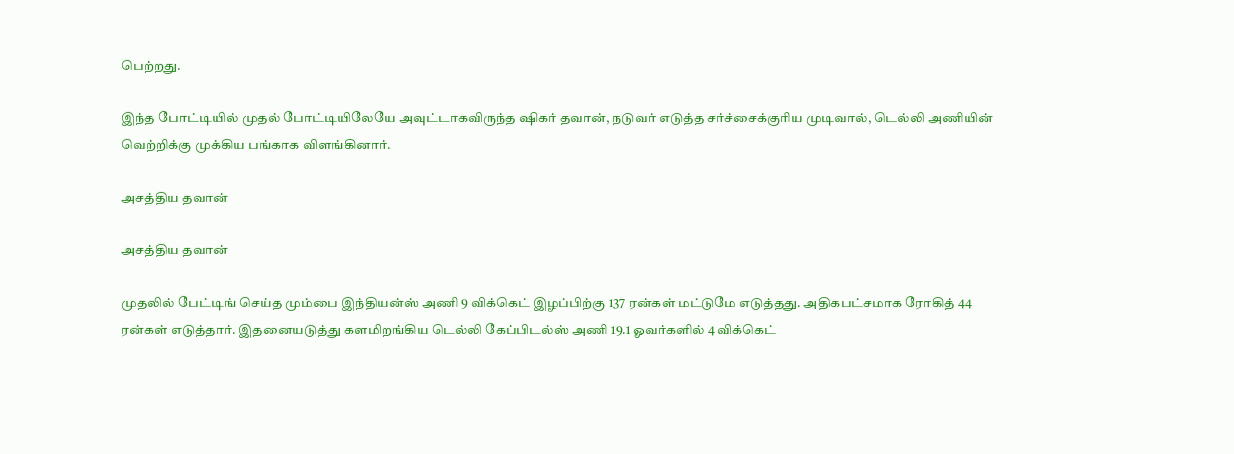பெற்றது.

இந்த போட்டியில் முதல் போட்டியிலேயே அவுட்டாகவிருந்த ஷிகர் தவான், நடுவர் எடுத்த சர்ச்சைக்குரிய முடிவால், டெல்லி அணியின் வெற்றிக்கு முக்கிய பங்காக விளங்கினார்.

அசத்திய தவான்

அசத்திய தவான்

முதலில் பேட்டிங் செய்த மும்பை இந்தியன்ஸ் அணி 9 விக்கெட் இழப்பிற்கு 137 ரன்கள் மட்டுமே எடுத்தது. அதிகபட்சமாக ரோகித் 44 ரன்கள் எடுத்தார். இதனையடுத்து களமிறங்கிய டெல்லி கேப்பிடல்ஸ் அணி 19.1 ஓவர்களில் 4 விக்கெட்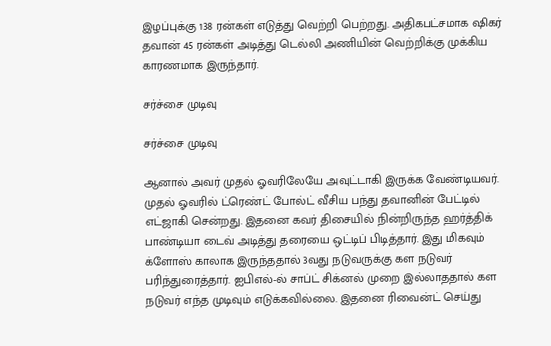இழப்புக்கு 138 ரன்கள் எடுத்து வெற்றி பெற்றது. அதிகபட்சமாக ஷிகர் தவான் 45 ரன்கள் அடித்து டெல்லி அணியின் வெற்றிக்கு முக்கிய காரணமாக இருந்தார்.

சர்ச்சை முடிவு

சர்ச்சை முடிவு

ஆனால் அவர் முதல் ஓவரிலேயே அவுட்டாகி இருக்க வேண்டியவர். முதல் ஓவரில் ட்ரெண்ட் போல்ட் வீசிய பந்து தவானின் பேட்டில் எட்ஜாகி சென்றது. இதனை கவர் திசையில் நின்றிருந்த ஹர்த்திக் பாண்டியா டைவ் அடித்து தரையை ஒட்டிப் பிடித்தார். இது மிகவும் க்ளோஸ் காலாக இருந்ததால் 3வது நடுவருக்கு கள நடுவர் பரிந்துரைத்தார். ஐபிஎல்-ல் சாப்ட் சிக்னல் முறை இல்லாததால் கள நடுவர் எந்த முடிவும் எடுக்கவில்லை. இதனை ரிவைன்ட் செய்து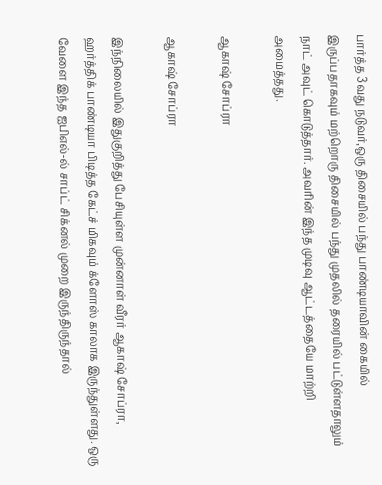பார்த்த 3வது நடுவர்,ஒரு திசையில் பந்து பாண்டியாவின் கையில் இருப்பதாகவும் மற்றொரு திசையில் பந்து முதலில் தரையில் பட்டுள்ளதாலும் நாட் அவுட் கொடுத்தார். அவரின் இந்த முடிவு ஆட்டத்தையே மாற்றி அமைத்தது.

ஆகாஷ் சோப்ரா

ஆகாஷ் சோப்ரா

இந்நிலையில் இதுகுறித்து பேசியுள்ள முன்னாள் வீரர் ஆகாஷ் சோப்ரா, ஹர்த்திக் பாண்டியா பிடித்த கேட்ச் மிகவும் க்ளோஸ் காலாக இருந்துள்ளது. ஒரு வேளை இந்த ஐபிஎல்-ல் சாப்ட் சிக்னல் முறை இருந்திருந்தால்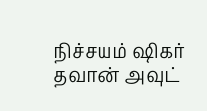நிச்சயம் ஷிகர் தவான் அவுட்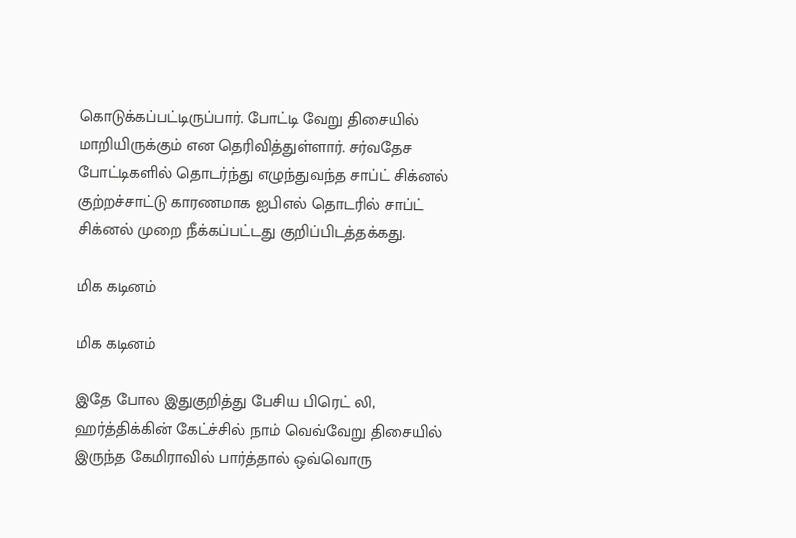கொடுக்கப்பட்டிருப்பார். போட்டி வேறு திசையில் மாறியிருக்கும் என தெரிவித்துள்ளார். சர்வதேச போட்டிகளில் தொடர்ந்து எழுந்துவந்த சாப்ட் சிக்னல் குற்றச்சாட்டு காரணமாக ஐபிஎல் தொடரில் சாப்ட் சிக்னல் முறை நீக்கப்பட்டது குறிப்பிடத்தக்கது.

மிக கடினம்

மிக கடினம்

இதே போல இதுகுறித்து பேசிய பிரெட் லி, ஹர்த்திக்கின் கேட்ச்சில் நாம் வெவ்வேறு திசையில் இருந்த கேமிராவில் பார்த்தால் ஒவ்வொரு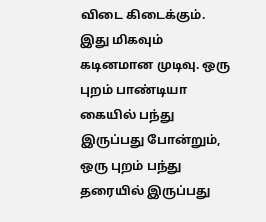விடை கிடைக்கும். இது மிகவும் கடினமான முடிவு. ஒரு புறம் பாண்டியா கையில் பந்து இருப்பது போன்றும், ஒரு புறம் பந்து தரையில் இருப்பது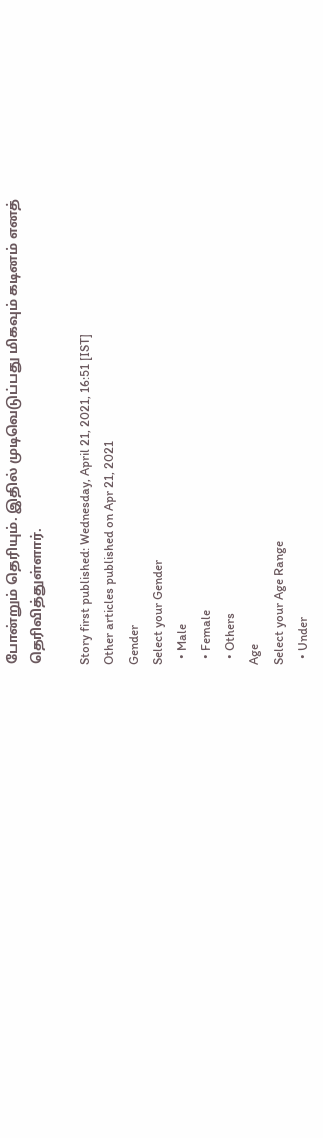போன்றும் தெரியும். இதில் முடிவெடுப்பது மிகவும் கடினம் எனத் தெரிவித்துள்ளார்.

Story first published: Wednesday, April 21, 2021, 16:51 [IST]
Other articles published on Apr 21, 2021
Gender
Select your Gender
  • Male
  • Female
  • Others
Age
Select your Age Range
  • Under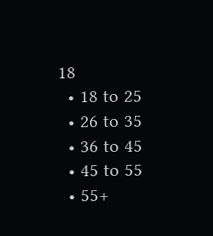18
  • 18 to 25
  • 26 to 35
  • 36 to 45
  • 45 to 55
  • 55+